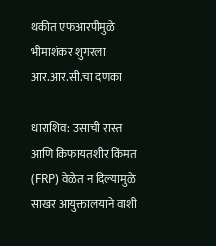थकीत एफआरपीमुळे भीमाशंकर शुगरला आर.आर.सी.चा दणका

धाराशिव: उसाची रास्त आणि किफायतशीर किंमत (FRP) वेळेत न दिल्यामुळे साखर आयुक्तालयाने वाशी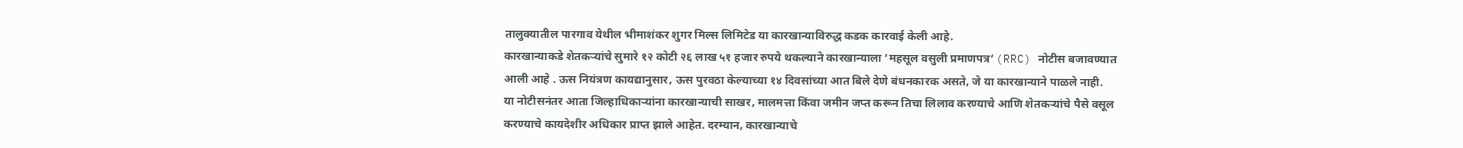तालुक्यातील पारगाव येथील भीमाशंकर शुगर मिल्स लिमिटेड या कारखान्याविरुद्ध कडक कारवाई केली आहे.
कारखान्याकडे शेतकऱ्यांचे सुमारे १२ कोटी २६ लाख ५१ हजार रुपये थकल्याने कारखान्याला ‘महसूल वसुली प्रमाणपत्र‘ (RRC) नोटीस बजावण्यात आली आहे . ऊस नियंत्रण कायद्यानुसार, ऊस पुरवठा केल्याच्या १४ दिवसांच्या आत बिले देणे बंधनकारक असते, जे या कारखान्याने पाळले नाही.
या नोटीसनंतर आता जिल्हाधिकाऱ्यांना कारखान्याची साखर, मालमत्ता किंवा जमीन जप्त करून तिचा लिलाव करण्याचे आणि शेतकऱ्यांचे पैसे वसूल करण्याचे कायदेशीर अधिकार प्राप्त झाले आहेत. दरम्यान, कारखान्याचे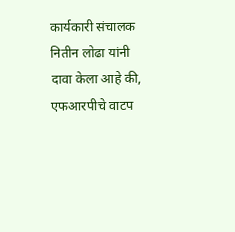कार्यकारी संचालक नितीन लोढा यांनी दावा केला आहे की, एफआरपीचे वाटप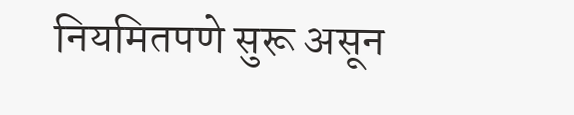नियमितपणे सुरू असून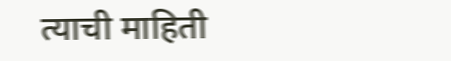त्याची माहिती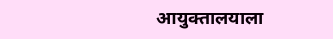आयुक्तालयाला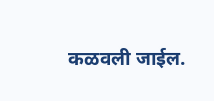कळवली जाईल.